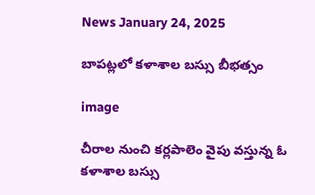News January 24, 2025

బాపట్లలో కళాశాల బస్సు బీభత్సం

image

చీరాల నుంచి కర్లపాలెం వైపు వస్తున్న ఓ కళాశాల బస్సు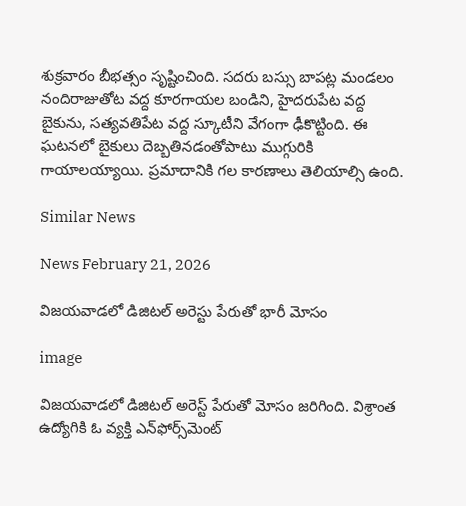శుక్రవారం బీభత్సం సృష్టించింది. సదరు బస్సు బాపట్ల మండలం నందిరాజుతోట వద్ద కూరగాయల బండిని, హైదరుపేట వద్ద బైకును, సత్యవతిపేట వద్ద స్కూటీని వేగంగా ఢీకొట్టింది. ఈ ఘటనలో బైకులు దెబ్బతినడంతోపాటు ముగ్గురికి గాయాలయ్యాయి. ప్రమాదానికి గల కారణాలు తెలియాల్సి ఉంది.

Similar News

News February 21, 2026

విజయవాడలో డిజిటల్ అరెస్టు పేరుతో భారీ మోసం

image

విజయవాడలో డిజిటల్ అరెస్ట్ పేరుతో మోసం జరిగింది. విశ్రాంత ఉద్యోగికి ఓ వ్యక్తి ఎన్‌ఫోర్స్‌మెంట్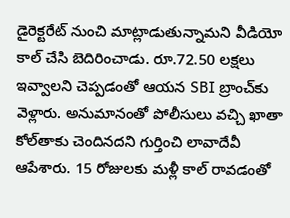డైరెక్టరేట్ నుంచి మాట్లాడుతున్నామని వీడియో కాల్ చేసి బెదిరించాడు. రూ.72.50 లక్షలు ఇవ్వాలని చెప్పడంతో ఆయన SBI బ్రాంచ్‌కు వెళ్లారు. అనుమానంతో పోలీసులు వచ్చి ఖాతా కోల్‌తాకు చెందినదని గుర్తించి లావాదేవీ ఆపేశారు. 15 రోజులకు మళ్లీ కాల్ రావడంతో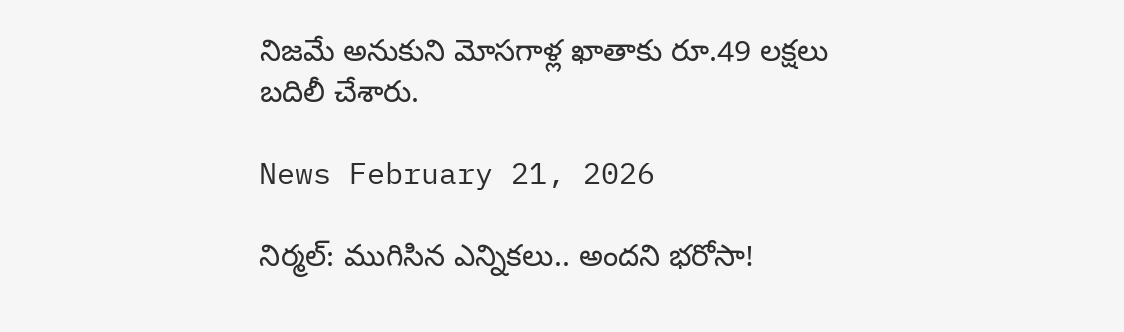నిజమే అనుకుని మోసగాళ్ల ఖాతాకు రూ.49 లక్షలు బదిలీ చేశారు.

News February 21, 2026

నిర్మల్: ముగిసిన ఎన్నికలు.. అందని భరోసా!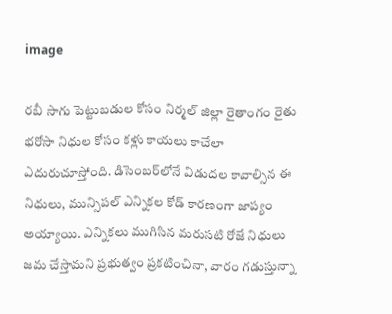image

రబీ సాగు పెట్టుబడుల కోసం నిర్మల్ జిల్లా రైతాంగం రైతు భరోసా నిధుల కోసం కళ్లు కాయలు కాచేలా ఎదురుచూస్తోంది. డిసెంబర్‌లోనే విడుదల కావాల్సిన ఈ నిధులు, మున్సిపల్ ఎన్నికల కోడ్ కారణంగా జాప్యం అయ్యాయి. ఎన్నికలు ముగిసిన మరుసటి రోజే నిధులు జమ చేస్తామని ప్రభుత్వం ప్రకటించినా, వారం గడుస్తున్నా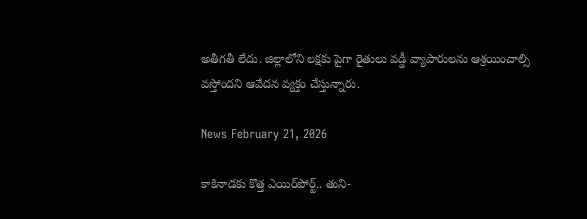అతీగతీ లేదు. జిల్లాలోని లక్షకు పైగా రైతులు వడ్డీ వ్యాపారులను ఆశ్రయించాల్సి వస్తోందని ఆవేదన వ్యక్తం చేస్తున్నారు.

News February 21, 2026

కాకినాడకు కొత్త ఎయిర్‌పోర్ట్.. తుని-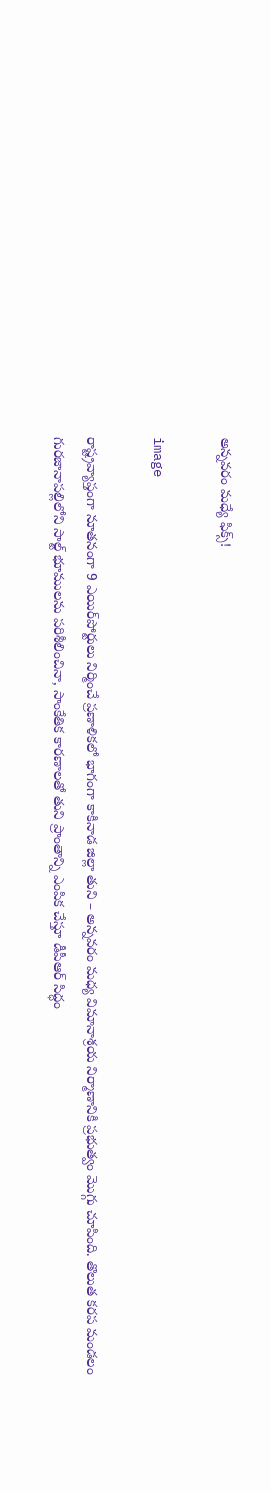అన్నవరం మధ్యే ఫిక్స్!

image

రాష్ట్రవ్యాప్తంగా నూతనంగా 9 ఎయిర్‌పోర్టులు నిర్మించే ప్రణాళికలో భాగంగా కాకినాడ జిల్లా తుని – అన్నవరం మధ్య విమానాశ్రయ నిర్మాణానికి ప్రభుత్వం మొగ్గు చూపింది. తొలుత కరప మండలం గురజానాపల్లిలోని సాల్ట్ భూములను పరిశీలించినా, సాంకేతిక కారణాలతో తుని ప్రాంతాన్ని ఎంపిక చేస్తూ డీపీఆర్ సిద్ధం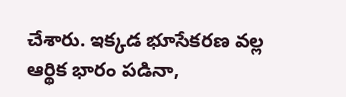చేశారు. ఇక్కడ భూసేకరణ వల్ల ఆర్థిక భారం పడినా,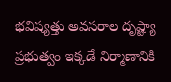భవిష్యత్తు అవసరాల దృష్ట్యా ప్రభుత్వం ఇక్కడే నిర్మాణానికి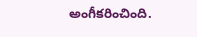అంగీకరించింది.